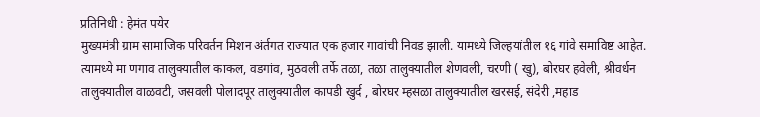प्रतिनिधी : हेमंत पयेर
मुख्यमंत्री ग्राम सामाजिक परिवर्तन मिशन अंर्तगत राज्यात एक हजार गावांची निवड झाली. यामध्ये जिल्हयांतील १६ गांवे समाविष्ट आहेत. त्यामध्ये मा णगाव तालुक्यातील काकल, वडगांव, मुठवली तर्फे तळा, तळा तालुक्यातील शेणवली, चरणी ( खु), बोरघर हवेली, श्रीवर्धन तालुक्यातील वाळवटी, जसवली पोलादपूर तालुक्यातील कापडी खुर्द , बोरघर म्हसळा तालुक्यातील खरसई, संदेरी ,महाड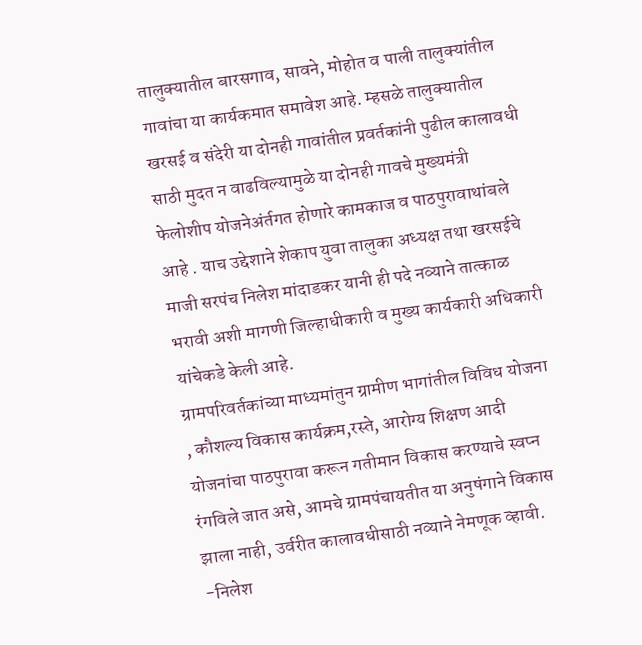तालुक्यातील बारसगाव, सावने, मोहोत व पाली तालुक्यांतील गावांचा या कार्यकमात समावेश आहे. म्हसळे तालुक्यातील खरसई व संदेरी या दोनही गावांतील प्रवर्तकांनी पुढील कालावधी साठी मुदत न वाढविल्यामुळे या दोनही गावचे मुख्यमंत्री फेलोशीप योजनेअंर्तगत होणारे कामकाज व पाठपुरावाथांबले आहे . याच उद्देशाने शेकाप युवा तालुका अध्यक्ष तथा खरसईचे माजी सरपंच निलेश मांदाडकर यानी ही पदे नव्याने तात्काळ भरावी अशी मागणी जिल्हाधीकारी व मुख्य कार्यकारी अधिकारी यांचेकडे केली आहे.
ग्रामपरिवर्तकांच्या माध्यमांतुन ग्रामीण भागांतील विविध योजना , कौशल्य विकास कार्यक्रम,रस्ते, आरोग्य शिक्षण आदी योजनांचा पाठपुरावा करून गतीमान विकास करण्याचे स्वप्न रंगविले जात असे, आमचे ग्रामपंचायतीत या अनुषंगाने विकास झाला नाही, उर्वरीत कालावधीसाठी नव्याने नेमणूक व्हावी.
-निलेश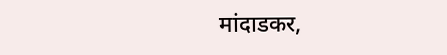मांदाडकर,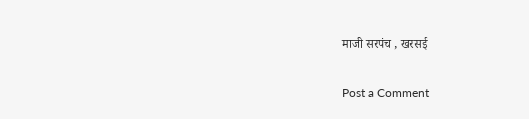माजी सरपंच , खरसई

Post a Comment